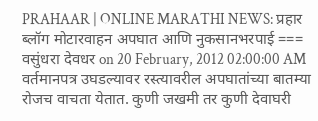PRAHAAR | ONLINE MARATHI NEWS: प्रहार ब्लॉग मोटारवाहन अपघात आणि नुकसानभरपाई === वसुंधरा देवधर on 20 February, 2012 02:00:00 AM वर्तमानपत्र उघडल्यावर रस्त्यावरील अपघातांच्या बातम्या रोजच वाचता येतात. कुणी जखमी तर कुणी देवाघरी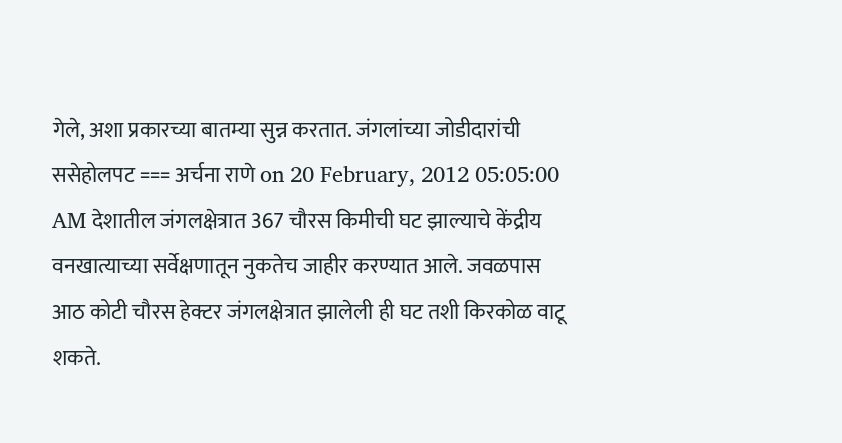गेले, अशा प्रकारच्या बातम्या सुन्न करतात. जंगलांच्या जोडीदारांची ससेहोलपट === अर्चना राणे on 20 February, 2012 05:05:00 AM देशातील जंगलक्षेत्रात 367 चौरस किमीची घट झाल्याचे केंद्रीय वनखात्याच्या सर्वेक्षणातून नुकतेच जाहीर करण्यात आले. जवळपास आठ कोटी चौरस हेक्टर जंगलक्षेत्रात झालेली ही घट तशी किरकोळ वाटू शकते.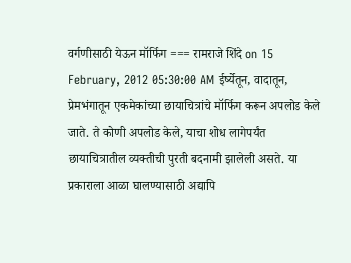वर्गणीसाठी येऊन मॉर्फिग === रामराजे शिंदे on 15 February, 2012 05:30:00 AM ईर्ष्येतून, वादातून, प्रेमभंगातून एकमेकांच्या छायाचित्रांचे मॉर्फिग करून अपलोड केले जाते. ते कोणी अपलोड केले, याचा शोध लागेपर्यंत छायाचित्रातील व्यक्तीची पुरती बदनामी झालेली असते. या प्रकाराला आळा घालण्यासाठी अद्यापि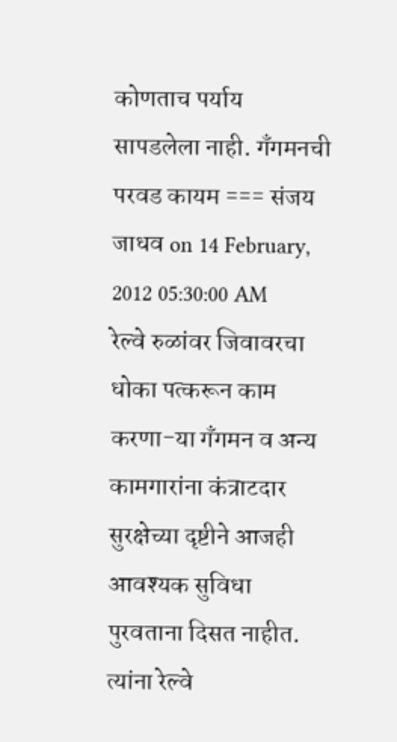कोणताच पर्याय सापडलेला नाही. गँगमनची परवड कायम === संजय जाधव on 14 February, 2012 05:30:00 AM रेल्वे रुळांवर जिवावरचा धोका पत्करून काम करणा-या गँगमन व अन्य कामगारांना कंत्राटदार सुरक्षेच्या दृष्टीने आजही आवश्यक सुविधा पुरवताना दिसत नाहीत. त्यांना रेल्वे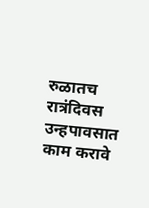रुळातच रात्रंदिवस उन्हपावसात काम करावे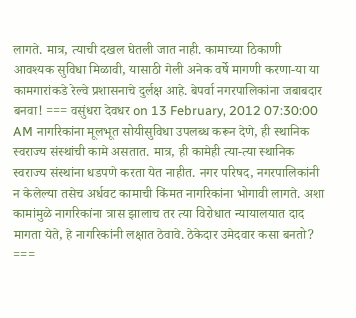लागते. मात्र, त्याची दखल घेतली जात नाही. कामाच्या ठिकाणी आवश्यक सुविधा मिळावी, यासाठी गेली अनेक वर्षे मागणी करणा-या या कामगारांकडे रेल्वे प्रशासनाचे दुर्लक्ष आहे. बेपर्वा नगरपालिकांना जबाबदार बनवा! === वसुंधरा देवधर on 13 February, 2012 07:30:00 AM नागरिकांना मूलभूत सोयीसुविधा उपलब्ध करून देणे, ही स्थानिक स्वराज्य संस्थांची कामे असतात. मात्र, ही कामेही त्या-त्या स्थानिक स्वराज्य संस्थांना धडपणे करता येत नाहीत. नगर परिषद, नगरपालिकांनी न केलेल्या तसेच अर्धवट कामाची किंमत नागरिकांना भोगावी लागते. अशा कामांमुळे नागरिकांना त्रास झालाच तर त्या विरोधात न्यायालयात दाद मागता येते, हे नागरिकांनी लक्षात ठेवावे. ठेकेदार उमेदवार कसा बनतो? ===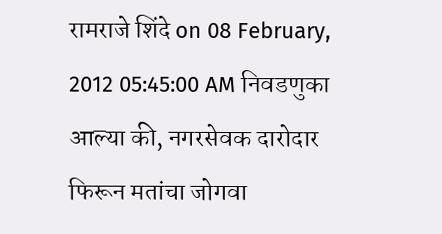रामराजे शिंदे on 08 February, 2012 05:45:00 AM निवडणुका आल्या की, नगरसेवक दारोदार फिरून मतांचा जोगवा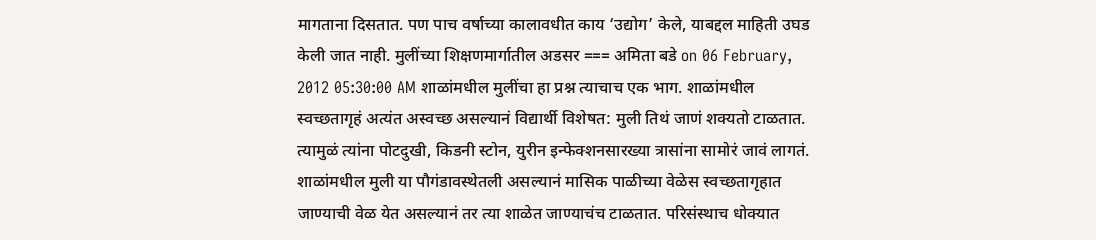मागताना दिसतात. पण पाच वर्षाच्या कालावधीत काय ‘उद्योग’ केले, याबद्दल माहिती उघड केली जात नाही. मुलींच्या शिक्षणमार्गातील अडसर === अमिता बडे on 06 February, 2012 05:30:00 AM शाळांमधील मुलींचा हा प्रश्न त्याचाच एक भाग. शाळांमधील स्वच्छतागृहं अत्यंत अस्वच्छ असल्यानं विद्यार्थी विशेषत: मुली तिथं जाणं शक्यतो टाळतात. त्यामुळं त्यांना पोटदुखी, किडनी स्टोन, युरीन इन्फेक्शनसारख्या त्रासांना सामोरं जावं लागतं. शाळांमधील मुली या पौगंडावस्थेतली असल्यानं मासिक पाळीच्या वेळेस स्वच्छतागृहात जाण्याची वेळ येत असल्यानं तर त्या शाळेत जाण्याचंच टाळतात. परिसंस्थाच धोक्यात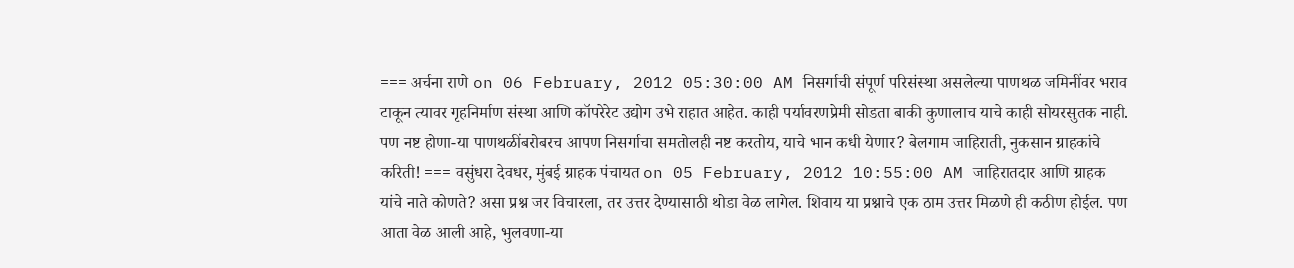=== अर्चना राणे on 06 February, 2012 05:30:00 AM निसर्गाची संपूर्ण परिसंस्था असलेल्या पाणथळ जमिनींवर भराव टाकून त्यावर गृहनिर्माण संस्था आणि कॉपरेरेट उद्योग उभे राहात आहेत. काही पर्यावरणप्रेमी सोडता बाकी कुणालाच याचे काही सोयरसुतक नाही. पण नष्ट होणा-या पाणथळींबरोबरच आपण निसर्गाचा समतोलही नष्ट करतोय, याचे भान कधी येणार? बेलगाम जाहिराती, नुकसान ग्राहकांचे करिती! === वसुंधरा देवधर, मुंबई ग्राहक पंचायत on 05 February, 2012 10:55:00 AM जाहिरातदार आणि ग्राहक यांचे नाते कोणते? असा प्रश्न जर विचारला, तर उत्तर देण्यासाठी थोडा वेळ लागेल. शिवाय या प्रश्नाचे एक ठाम उत्तर मिळणे ही कठीण होईल. पण आता वेळ आली आहे, भुलवणा-या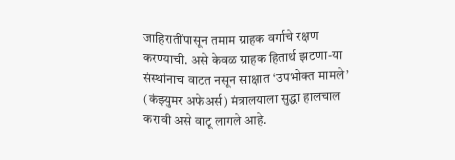जाहिरातींपासून तमाम ग्राहक वर्गाचे रक्षण करण्याची. असे केवळ ग्राहक हितार्थ झटणा-या संस्थांनाच वाटत नसून साक्षात ‘उपभोक्त मामले’ (कंझ्युमर अफेअर्स) मंत्रालयाला सुद्धा हालचाल करावी असे वाटू लागले आहे.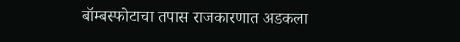बॉम्बस्फोटाचा तपास राजकारणात अडकला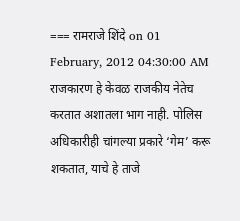=== रामराजे शिंदे on 01 February, 2012 04:30:00 AM राजकारण हे केवळ राजकीय नेतेच करतात अशातला भाग नाही. पोलिस अधिकारीही चांगल्या प्रकारे ‘गेम’ करू शकतात, याचे हे ताजे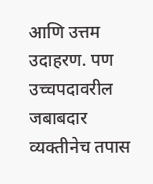आणि उत्तम उदाहरण. पण उच्चपदावरील जबाबदार व्यक्तीनेच तपास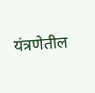यंत्रणेतील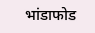भांडाफोड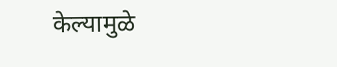केल्यामुळे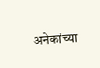अनेकांच्या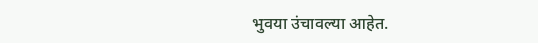भुवया उंचावल्या आहेत.